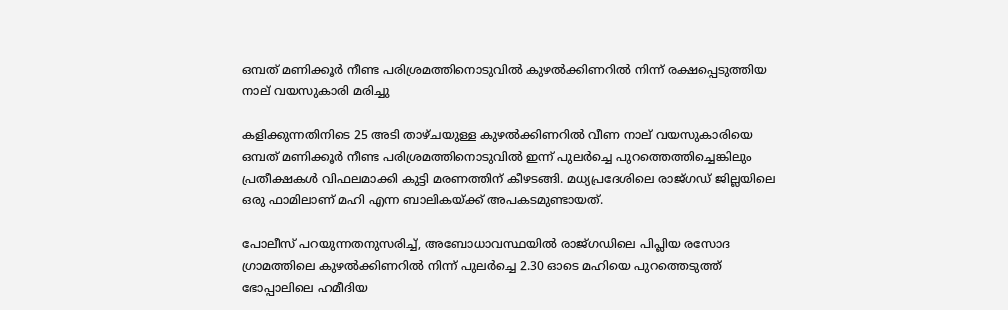ഒമ്പത് മണിക്കൂര്‍ നീണ്ട പരിശ്രമത്തിനൊടുവില്‍ കുഴല്‍ക്കിണറില്‍ നിന്ന് രക്ഷപ്പെടുത്തിയ നാല് വയസുകാരി മരിച്ചു

കളിക്കുന്നതിനിടെ 25 അടി താഴ്ചയുള്ള കുഴല്‍ക്കിണറില്‍ വീണ നാല് വയസുകാരിയെ ഒമ്പത് മണിക്കൂര്‍ നീണ്ട പരിശ്രമത്തിനൊടുവില്‍ ഇന്ന് പുലര്‍ച്ചെ പുറത്തെത്തിച്ചെങ്കിലും പ്രതീക്ഷകള്‍ വിഫലമാക്കി കുട്ടി മരണത്തിന് കീഴടങ്ങി. മധ്യപ്രദേശിലെ രാജ്ഗഡ് ജില്ലയിലെ ഒരു ഫാമിലാണ് മഹി എന്ന ബാലികയ്ക്ക് അപകടമുണ്ടായത്.

പോലീസ് പറയുന്നതനുസരിച്ച്, അബോധാവസ്ഥയില്‍ രാജ്ഗഡിലെ പിപ്ലിയ രസോദ ഗ്രാമത്തിലെ കുഴല്‍ക്കിണറില്‍ നിന്ന് പുലര്‍ച്ചെ 2.30 ഓടെ മഹിയെ പുറത്തെടുത്ത് ഭോപ്പാലിലെ ഹമീദിയ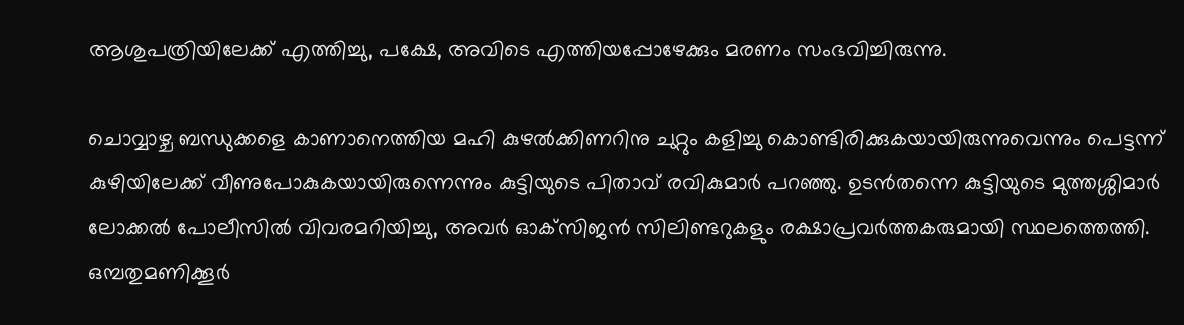ആശുപത്രിയിലേക്ക് എത്തിച്ചു, പക്ഷേ, അവിടെ എത്തിയപ്പോഴേക്കും മരണം സംഭവിച്ചിരുന്നു.

ചൊവ്വാഴ്ച ബന്ധുക്കളെ കാണാനെത്തിയ മഹി കുഴല്‍ക്കിണറിനു ചുറ്റും കളിച്ചു കൊണ്ടിരിക്കുകയായിരുന്നുവെന്നും പെട്ടന്ന് കുഴിയിലേക്ക് വീണുപോകുകയായിരുന്നെന്നും കുട്ടിയുടെ പിതാവ് രവികുമാര്‍ പറഞ്ഞു. ഉടന്‍തന്നെ കുട്ടിയുടെ മുത്തശ്ശിമാര്‍ ലോക്കല്‍ പോലീസില്‍ വിവരമറിയിച്ചു, അവര്‍ ഓക്‌സിജന്‍ സിലിണ്ടറുകളും രക്ഷാപ്രവര്‍ത്തകരുമായി സ്ഥലത്തെത്തി. ഒമ്പതുമണിക്കൂര്‍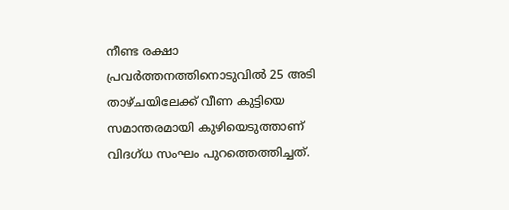നീണ്ട രക്ഷാ പ്രവര്‍ത്തനത്തിനൊടുവില്‍ 25 അടി താഴ്ചയിലേക്ക് വീണ കുട്ടിയെ സമാന്തരമായി കുഴിയെടുത്താണ് വിദഗ്ധ സംഘം പുറത്തെത്തിച്ചത്.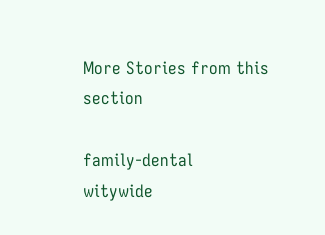More Stories from this section

family-dental
witywide